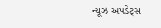ન્યૂઝ અપડેટ્સ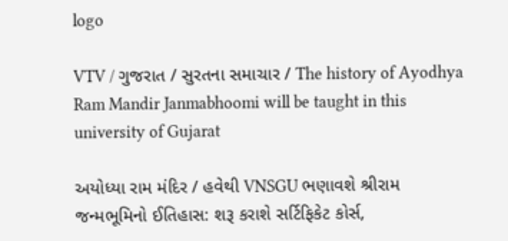logo

VTV / ગુજરાત / સુરતના સમાચાર / The history of Ayodhya Ram Mandir Janmabhoomi will be taught in this university of Gujarat

અયોધ્યા રામ મંદિર / હવેથી VNSGU ભણાવશે શ્રીરામ જન્મભૂમિનો ઈતિહાસ: શરૂ કરાશે સર્ટિફિકેટ કોર્સ,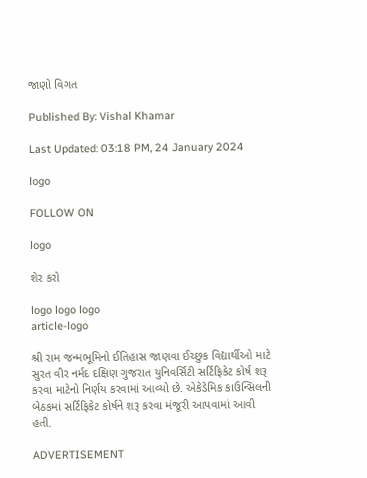જાણો વિગત

Published By: Vishal Khamar

Last Updated: 03:18 PM, 24 January 2024

logo

FOLLOW ON

logo

શેર કરો

logo logo logo
article-logo

શ્રી રામ જન્મભૂમિનો ઈતિહાસ જાણવા ઈચ્છુક વિદ્યાર્થીઓ માટે સુરત વીર નર્મદ દક્ષિણ ગુજરાત યુનિવર્સિટી સર્ટિફિકેટ કોર્ષ શરૂ કરવા માટેનો નિર્ણય કરવામાં આવ્યો છે. એકેડેમિક કાઉન્સિલની બેઠકમાં સર્ટિફિકેટ કોર્ષને શરૂ કરવા મંજૂરી આપવામાં આવી હતી.

ADVERTISEMENT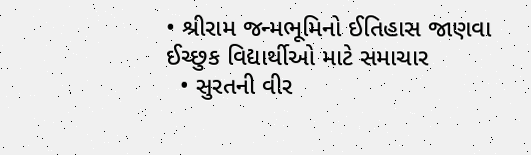• શ્રીરામ જન્મભૂમિનો ઈતિહાસ જાણવા ઈચ્છુક વિદ્યાર્થીઓ માટે સમાચાર
  • સુરતની વીર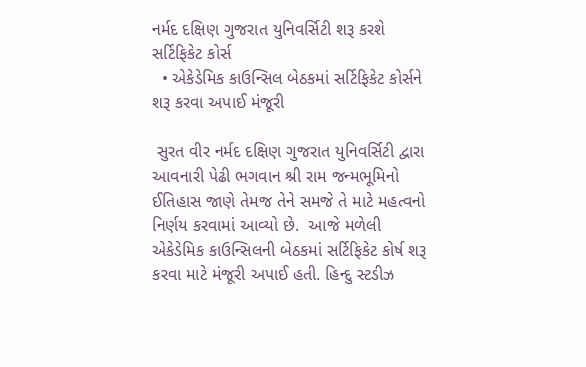નર્મદ દક્ષિણ ગુજરાત યુનિવર્સિટી શરૂ કરશે સર્ટિફિકેટ કોર્સ
  • એકેડેમિક કાઉન્સિલ બેઠકમાં સર્ટિફિકેટ કોર્સને શરૂ કરવા અપાઈ મંજૂરી

 સુરત વીર નર્મદ દક્ષિણ ગુજરાત યુનિવર્સિટી દ્વારા આવનારી પેઢી ભગવાન શ્રી રામ જન્મભૂમિનો ઈતિહાસ જાણે તેમજ તેને સમજે તે માટે મહત્વનો નિર્ણય કરવામાં આવ્યો છે.  આજે મળેલી એકેડેમિક કાઉન્સિલની બેઠકમાં સર્ટિફિકેટ કોર્ષ શરૂ કરવા માટે મંજૂરી અપાઈ હતી. હિન્દુ સ્ટડીઝ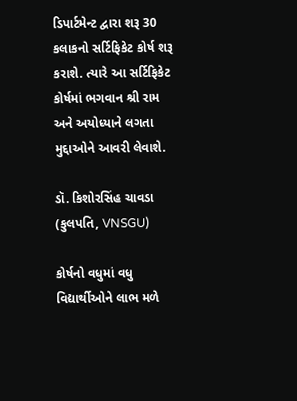ડિપાર્ટમેન્ટ દ્વારા શરૂ 30 કલાકનો સર્ટિફિકેટ કોર્ષ શરૂ કરાશે. ત્યારે આ સર્ટિફિકેટ કોર્ષમાં ભગવાન શ્રી રામ અને અયોધ્યાને લગતા મુદ્દાઓને આવરી લેવાશે.

ડૉ. કિશોરસિંહ ચાવડા (કુલપતિ, VNSGU)

કોર્ષનો વધુમાં વધુ વિદ્યાર્થીઓને લાભ મળે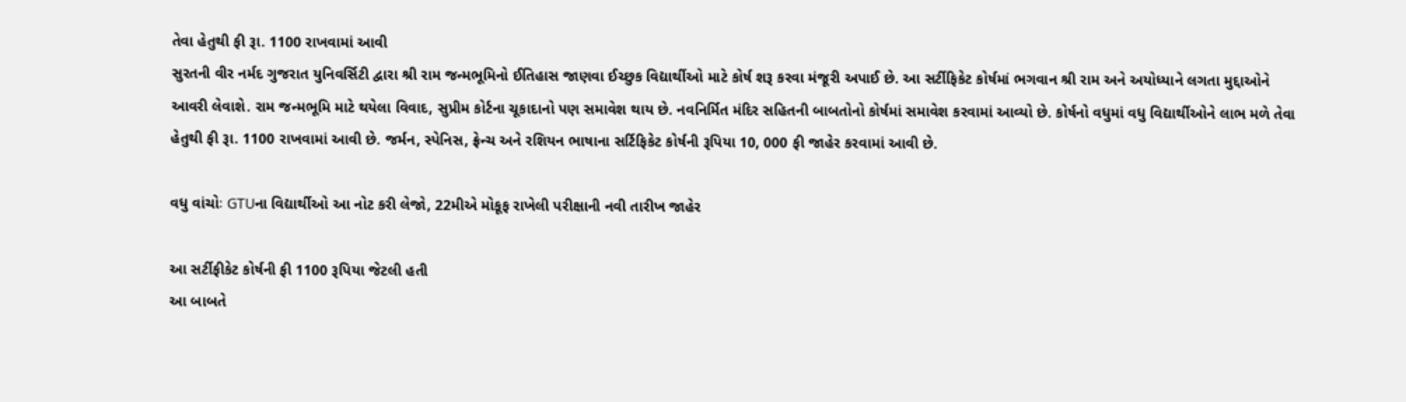તેવા હેતુથી ફી રૂા. 1100 રાખવામાં આવી
સુરતની વીર નર્મદ ગુજરાત યુનિવર્સિટી દ્વારા શ્રી રામ જન્મભૂમિનો ઈતિહાસ જાણવા ઈચ્છુક વિદ્યાર્થીઓ માટે કોર્ષ શરૂ કરવા મંજૂરી અપાઈ છે. આ સર્ટીફિકેટ કોર્ષમાં ભગવાન શ્રી રામ અને અયોધ્યાને લગતા મુદ્દાઓને આવરી લેવાશે. રામ જન્મભૂમિ માટે થયેલા વિવાદ, સુપ્રીમ કોર્ટના ચૂકાદાનો પણ સમાવેશ થાય છે. નવનિર્મિત મંદિર સહિતની બાબતોનો કોર્ષમાં સમાવેશ કરવામાં આવ્યો છે. કોર્ષનો વધુમાં વધુ વિદ્યાર્થીઓને લાભ મળે તેવા હેતુથી ફી રૂા. 1100 રાખવામાં આવી છે. જર્મન, સ્પેનિસ, ફ્રેન્ચ અને રશિયન ભાષાના સર્ટિફિકેટ કોર્ષની રૂપિયા 10, 000 ફી જાહેર કરવામાં આવી છે.

વધુ વાંચોઃ GTUના વિદ્યાર્થીઓ આ નોટ કરી લેજો, 22મીએ મોકૂફ રાખેલી પરીક્ષાની નવી તારીખ જાહેર

આ સર્ટીફીકેટ કોર્ષની ફી 1100 રૂપિયા જેટલી હતી
આ બાબતે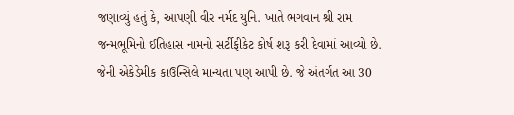જણાવ્યું હતું કે, આપણી વીર નર્મદ યુનિ. ખાતે ભગવાન શ્રી રામ જન્મભૂમિનો ઈતિહાસ નામનો સર્ટીફીકેટ કોર્ષ શરૂ કરી દેવામાં આવ્યો છે. જેની એકેડેમીક કાઉન્સિલે માન્યતા પણ આપી છે. જે અંતર્ગત આ 30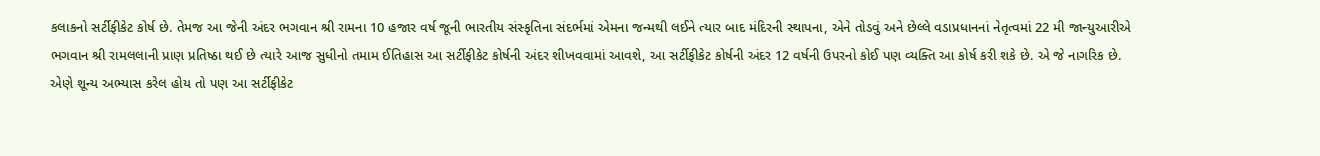કલાકનો સર્ટીફીકેટ કોર્ષ છે. તેમજ આ જેની અંદર ભગવાન શ્રી રામના 10 હજાર વર્ષ જૂની ભારતીય સંસ્કૃતિના સંદર્ભમાં એમના જન્મથી લઈને ત્યાર બાદ મંદિરની સ્થાપના, એને તોડવું અને છેલ્લે વડાપ્રધાનનાં નેતૃત્વમાં 22 મી જાન્યુઆરીએ ભગવાન શ્રી રામલલાની પ્રાણ પ્રતિષ્ઠા થઈ છે ત્યારે આજ સુધીનો તમામ ઈતિહાસ આ સર્ટીફીકેટ કોર્ષની અંદર શીખવવામાં આવશે, આ સર્ટીફીકેટ કોર્ષની અંદર 12 વર્ષની ઉપરનો કોઈ પણ વ્યક્તિ આ કોર્ષ કરી શકે છે. એ જે નાગરિક છે. એણે શૂન્ય અભ્યાસ કરેલ હોય તો પણ આ સર્ટીફીકેટ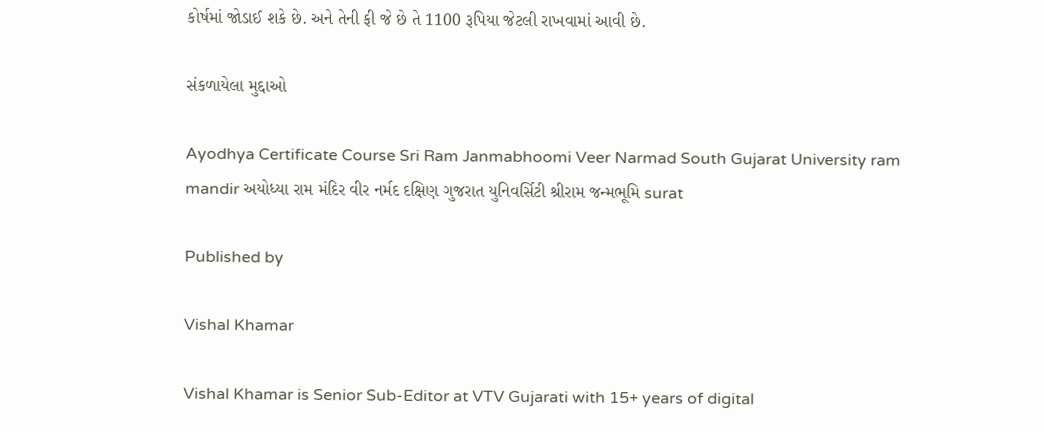કોર્ષમાં જોડાઈ શકે છે. અને તેની ફી જે છે તે 1100 રૂપિયા જેટલી રાખવામાં આવી છે.

સંકળાયેલા મુદ્દાઓ

Ayodhya Certificate Course Sri Ram Janmabhoomi Veer Narmad South Gujarat University ram mandir અયોધ્યા રામ મંદિર વીર નર્મદ દક્ષિણ ગુજરાત યુનિવર્સિટી શ્રીરામ જન્મભૂમિ surat

Published by

Vishal Khamar

Vishal Khamar is Senior Sub-Editor at VTV Gujarati with 15+ years of digital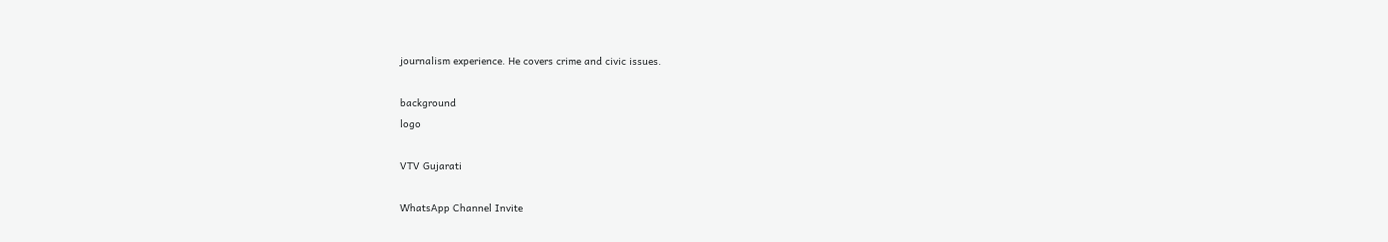journalism experience. He covers crime and civic issues.

background
logo

VTV Gujarati

WhatsApp Channel Invite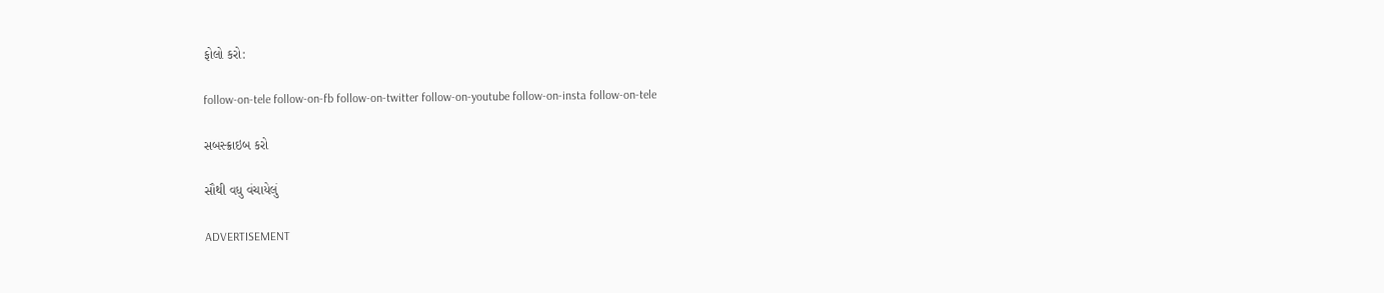ફોલો કરો:

follow-on-tele follow-on-fb follow-on-twitter follow-on-youtube follow-on-insta follow-on-tele

સબસ્ક્રાઇબ કરો

સૌથી વધુ વંચાયેલું

ADVERTISEMENT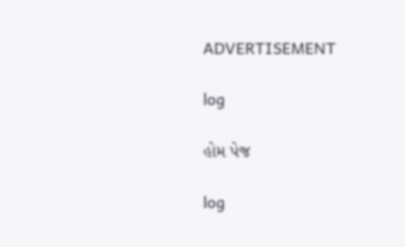ADVERTISEMENT

log

હોમ પેજ

log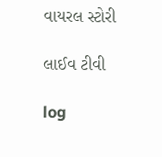વાયરલ સ્ટોરી

લાઈવ ટીવી

log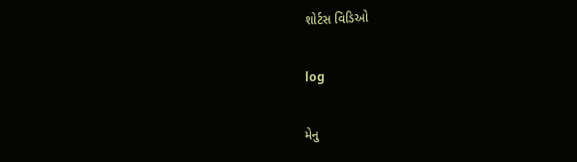શોર્ટસ વિડિઓ

log

મેનુ